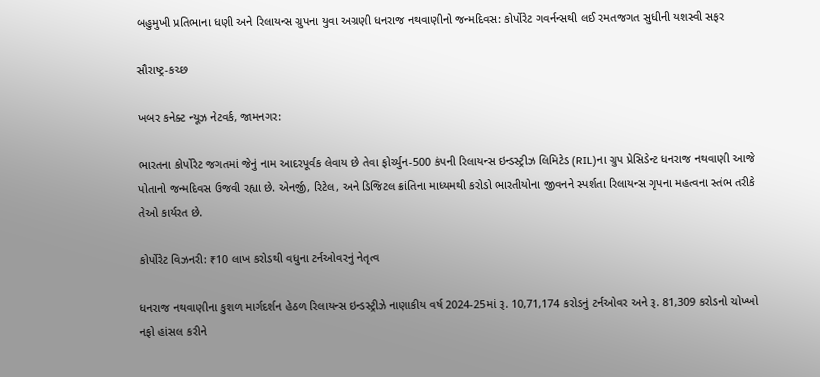બહુમુખી પ્રતિભાના ધણી અને રિલાયન્સ ગ્રુપના યુવા અગ્રણી ધનરાજ નથવાણીનો જન્મદિવસ: કોર્પોરેટ ગવર્નન્સથી લઈ રમતજગત સુધીની યશસ્વી સફર

સૌરાષ્ટ્ર-કચ્છ

ખબર કનેક્ટ ન્યૂઝ નેટવર્ક, જામનગર:

ભારતના કોર્પોરેટ જગતમાં જેનું નામ આદરપૂર્વક લેવાય છે તેવા ફોર્ચ્યુન-500 કંપની રિલાયન્સ ઇન્ડસ્ટ્રીઝ લિમિટેડ (RIL)ના ગ્રુપ પ્રેસિડેન્ટ ધનરાજ નથવાણી આજે પોતાનો જન્મદિવસ ઉજવી રહ્યા છે. એનર્જી, રિટેલ, અને ડિજિટલ ક્રાંતિના માધ્યમથી કરોડો ભારતીયોના જીવનને સ્પર્શતા રિલાયન્સ ગૃપના મહત્વના સ્તંભ તરીકે તેઓ કાર્યરત છે.

કોર્પોરેટ વિઝનરી: ₹10 લાખ કરોડથી વધુના ટર્નઓવરનું નેતૃત્વ

ધનરાજ નથવાણીના કુશળ માર્ગદર્શન હેઠળ રિલાયન્સ ઇન્ડસ્ટ્રીઝે નાણાકીય વર્ષ 2024-25માં રૂ. 10,71,174 કરોડનું ટર્નઓવર અને રૂ. 81,309 કરોડનો ચોખ્ખો નફો હાંસલ કરીને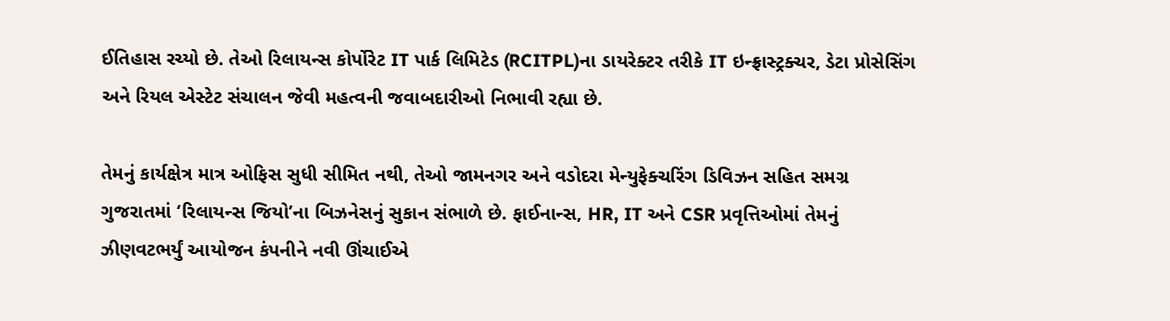ઈતિહાસ રચ્યો છે. તેઓ રિલાયન્સ કોર્પોરેટ IT પાર્ક લિમિટેડ (RCITPL)ના ડાયરેક્ટર તરીકે IT ઇન્ફ્રાસ્ટ્રક્ચર, ડેટા પ્રોસેસિંગ અને રિયલ એસ્ટેટ સંચાલન જેવી મહત્વની જવાબદારીઓ નિભાવી રહ્યા છે.

તેમનું કાર્યક્ષેત્ર માત્ર ઓફિસ સુધી સીમિત નથી, તેઓ જામનગર અને વડોદરા મેન્યુફેક્ચરિંગ ડિવિઝન સહિત સમગ્ર ગુજરાતમાં ‘રિલાયન્સ જિયો’ના બિઝનેસનું સુકાન સંભાળે છે. ફાઈનાન્સ, HR, IT અને CSR પ્રવૃત્તિઓમાં તેમનું ઝીણવટભર્યું આયોજન કંપનીને નવી ઊંચાઈએ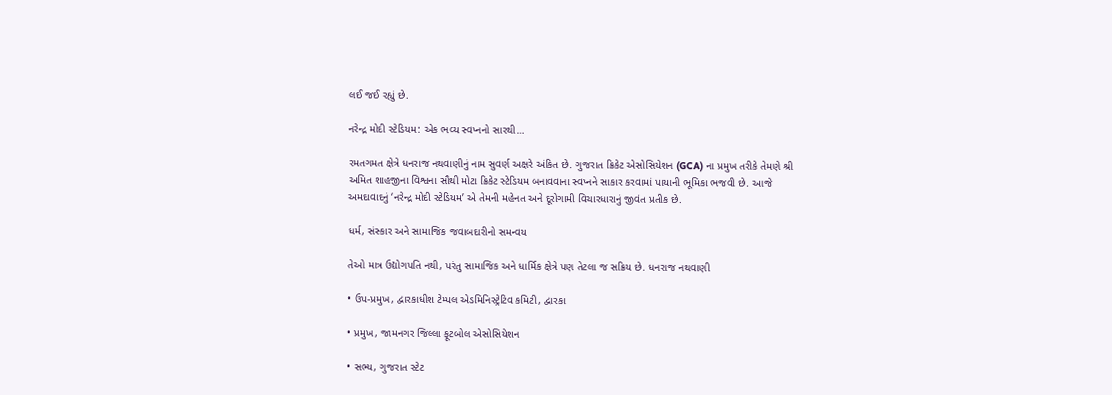લઈ જઈ રહ્યું છે.

નરેન્દ્ર મોદી સ્ટેડિયમ: એક ભવ્ય સ્વપ્નનો સારથી…

રમતગમત ક્ષેત્રે ધનરાજ નથવાણીનું નામ સુવર્ણ અક્ષરે અંકિત છે. ગુજરાત ક્રિકેટ એસોસિયેશન (GCA) ના પ્રમુખ તરીકે તેમણે શ્રી અમિત શાહજીના વિશ્વના સૌથી મોટા ક્રિકેટ સ્ટેડિયમ બનાવવાના સ્વપ્નને સાકાર કરવામાં પાયાની ભૂમિકા ભજવી છે. આજે અમદાવાદનું ‘નરેન્દ્ર મોદી સ્ટેડિયમ’ એ તેમની મહેનત અને દૂરોગામી વિચારધારાનું જીવંત પ્રતીક છે.

ધર્મ, સંસ્કાર અને સામાજિક જવાબદારીનો સમન્વય

તેઓ માત્ર ઉદ્યોગપતિ નથી, પરંતુ સામાજિક અને ધાર્મિક ક્ષેત્રે પણ તેટલા જ સક્રિય છે. ધનરાજ નથવાણી

• ઉપ-પ્રમુખ, દ્વારકાધીશ ટેમ્પલ એડમિનિસ્ટ્રેટિવ કમિટી, દ્વારકા

• પ્રમુખ, જામનગર જિલ્લા ફૂટબોલ એસોસિયેશન

• સભ્ય, ગુજરાત સ્ટેટ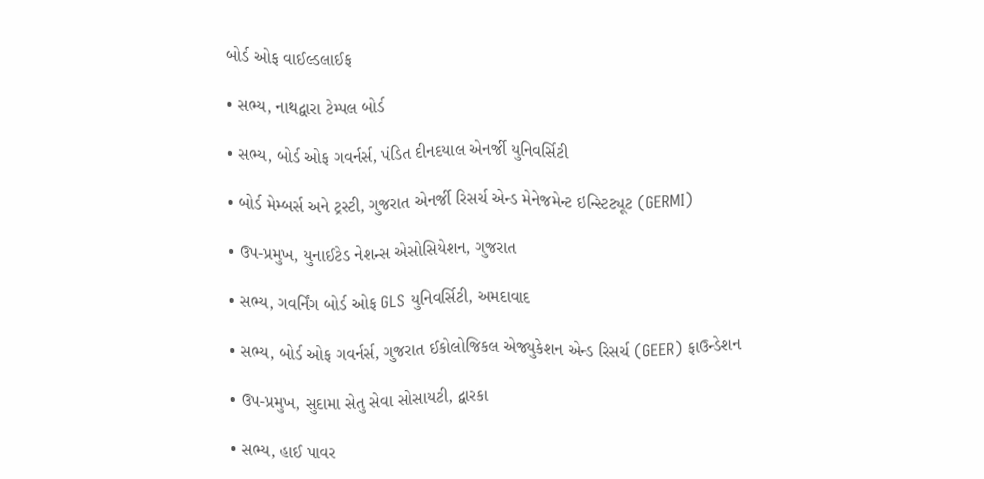બોર્ડ ઓફ વાઈલ્ડલાઈફ

• સભ્ય, નાથદ્વારા ટેમ્પલ બોર્ડ

• સભ્ય, બોર્ડ ઓફ ગવર્નર્સ, પંડિત દીનદયાલ એનર્જી યુનિવર્સિટી

• બોર્ડ મેમ્બર્સ અને ટ્રસ્ટી, ગુજરાત એનર્જી રિસર્ચ એન્ડ મેનેજમેન્ટ ઇન્સ્ટિટ્યૂટ (GERMI)

• ઉપ-પ્રમુખ, યુનાઈટેડ નેશન્સ એસોસિયેશન, ગુજરાત

• સભ્ય, ગવર્નિંગ બોર્ડ ઓફ GLS યુનિવર્સિટી, અમદાવાદ

• સભ્ય, બોર્ડ ઓફ ગવર્નર્સ, ગુજરાત ઈકોલોજિકલ એજ્યુકેશન એન્ડ રિસર્ચ (GEER) ફાઉન્ડેશન

• ઉપ-પ્રમુખ, સુદામા સેતુ સેવા સોસાયટી, દ્વારકા

• સભ્ય, હાઈ પાવર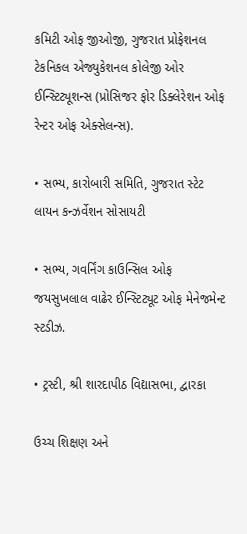કમિટી ઓફ જીઓજી, ગુજરાત પ્રોફેશનલ ટેકનિકલ એજ્યુકેશનલ કોલેજી ઓર ઈન્સ્ટિટ્યૂશન્સ (પ્રોસિજર ફોર ડિક્લેરેશન ઓફ રેન્ટર ઓફ એક્સેલન્સ).

• સભ્ય, કારોબારી સમિતિ, ગુજરાત સ્ટેટ લાયન કન્ઝર્વેશન સોસાયટી

• સભ્ય, ગવર્નિંગ કાઉન્સિલ ઓફ જયસુખલાલ વાઢેર ઈન્સ્ટિટ્યૂટ ઓફ મેનેજમેન્ટ સ્ટડીઝ.

• ટ્રસ્ટી, શ્રી શારદાપીઠ વિદ્યાસભા, દ્વારકા

ઉચ્ચ શિક્ષણ અને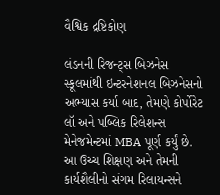વૈશ્વિક દ્રષ્ટિકોણ

લંડનની રિજન્ટ્સ બિઝનેસ સ્કૂલમાંથી ઇન્ટરનેશનલ બિઝનેસનો અભ્યાસ કર્યા બાદ, તેમણે કોર્પોરેટ લૉ અને પબ્લિક રિલેશન્સ મેનેજમેન્ટમાં MBA પૂર્ણ કર્યું છે. આ ઉચ્ચ શિક્ષણ અને તેમની કાર્યશૈલીનો સંગમ રિલાયન્સને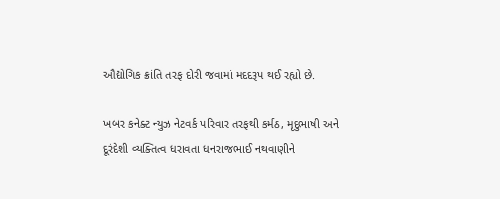ઔદ્યોગિક ક્રાંતિ તરફ દોરી જવામાં મદદરૂપ થઈ રહ્યો છે.

ખબર કનેક્ટ ન્યુઝ નેટવર્ક પરિવાર તરફથી કર્મઠ, મૃદુભાષી અને દૂરંદેશી વ્યક્તિત્વ ધરાવતા ધનરાજભાઈ નથવાણીને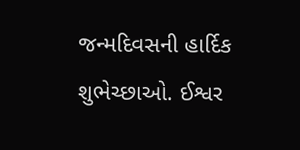જન્મદિવસની હાર્દિક શુભેચ્છાઓ. ઈશ્વર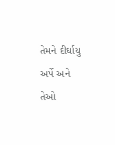તેમને દીર્ઘાયુ અર્પે અને તેઓ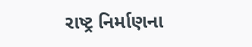રાષ્ટ્ર નિર્માણના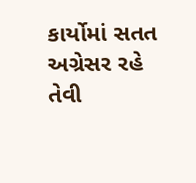કાર્યોમાં સતત અગ્રેસર રહે તેવી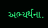અભ્યર્થના.